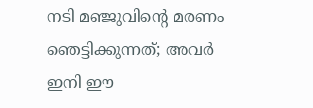നടി മഞ്ജുവിൻ്റെ മരണം ഞെട്ടിക്കുന്നത്; അവർ ഇനി ഈ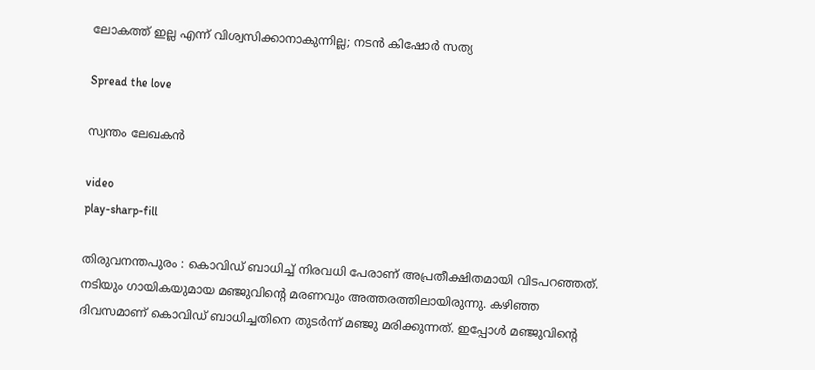ലോകത്ത് ഇല്ല എന്ന് വിശ്വസിക്കാനാകുന്നില്ല; നടൻ കിഷോർ സത്യ

Spread the love

സ്വന്തം ലേഖകൻ

video
play-sharp-fill

തിരുവനന്തപുരം : കൊവിഡ് ബാധിച്ച്‌ നിരവധി പേരാണ് അപ്രതീക്ഷിതമായി വിടപറഞ്ഞത്. നടിയും ഗായികയുമായ മഞ്ജുവിന്റെ മരണവും അത്തരത്തിലായിരുന്നു. കഴിഞ്ഞ ദിവസമാണ് കൊവിഡ് ബാധിച്ചതിനെ തുടര്‍ന്ന് മഞ്ജു മരിക്കുന്നത്. ഇപ്പോള്‍ മഞ്ജുവിന്റെ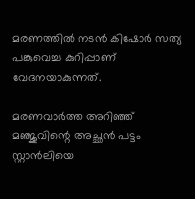മരണത്തില്‍ നടന്‍ കിഷോര്‍ സത്യ പങ്കുവെച്ച കുറിപ്പാണ് വേദനയാകുന്നത്.

മരണവാര്‍ത്ത അറിഞ്ഞ് മഞ്ജുവിന്റെ അച്ഛന്‍ പട്ടം സ്റ്റാന്‍ലിയെ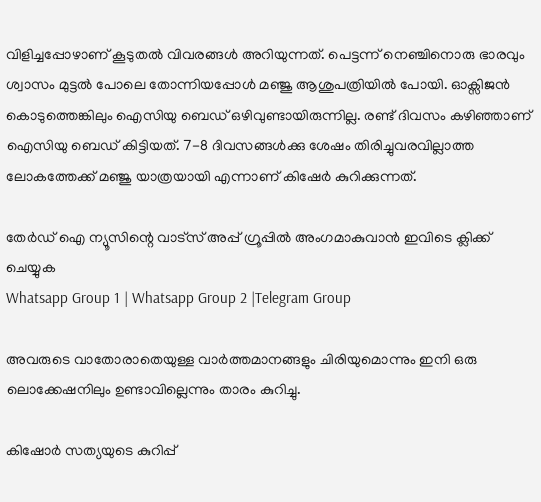വിളിച്ചപ്പോഴാണ് കൂടുതല്‍ വിവരങ്ങള്‍ അറിയുന്നത്. പെട്ടന്ന് നെഞ്ചിനൊരു ഭാരവും ശ്വാസം മുട്ടല്‍ പോലെ തോന്നിയപ്പോള്‍ മഞ്ജു ആശുപത്രിയില്‍ പോയി. ഓക്സിജന്‍ കൊടുത്തെങ്കിലും ഐസിയു ബെഡ് ഒഴിവുണ്ടായിരുന്നില്ല. രണ്ട് ദിവസം കഴിഞ്ഞാണ് ഐസിയു ബെഡ് കിട്ടിയത്. 7-8 ദിവസങ്ങള്‍ക്കു ശേഷം തിരിച്ചുവരവില്ലാത്ത ലോകത്തേക്ക് മഞ്ജു യാത്രയായി എന്നാണ് കിഷേര്‍ കുറിക്കുന്നത്.

തേർഡ് ഐ ന്യൂസിന്റെ വാട്സ് അപ്പ് ഗ്രൂപ്പിൽ അംഗമാകുവാൻ ഇവിടെ ക്ലിക്ക് ചെയ്യുക
Whatsapp Group 1 | Whatsapp Group 2 |Telegram Group

അവരുടെ വാതോരാതെയുള്ള വാര്‍ത്തമാനങ്ങളും ചിരിയുമൊന്നും ഇനി ഒരു ലൊക്കേഷനിലും ഉണ്ടാവില്ലെന്നും താരം കുറിച്ചു.

കിഷോര്‍ സത്യയുടെ കുറിപ്പ്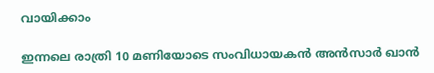വായിക്കാം

ഇന്നലെ രാത്രി 10 മണിയോടെ സംവിധായകന്‍ അന്‍സാര്‍ ഖാന്‍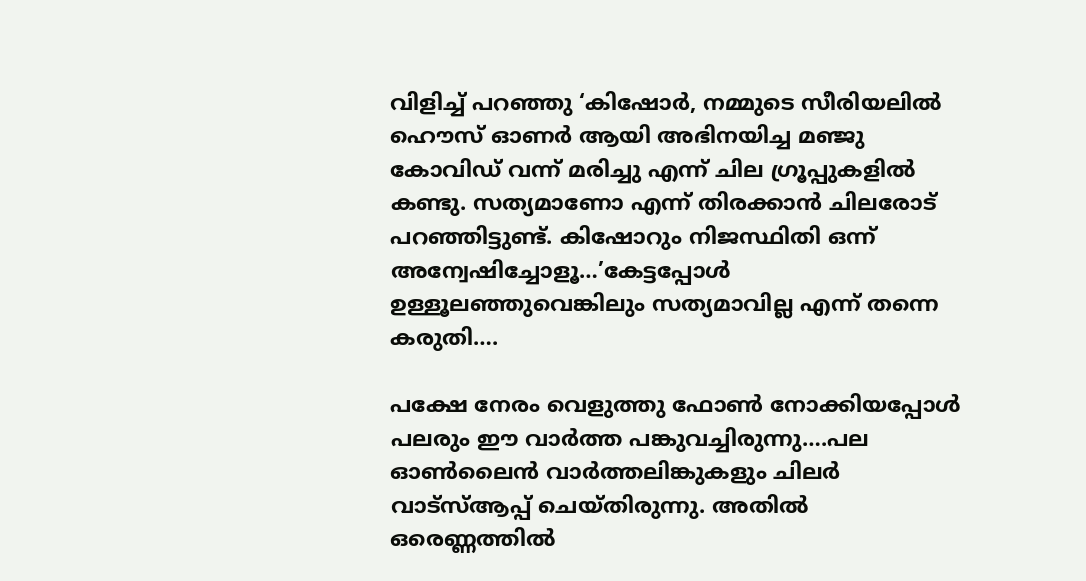വിളിച്ച്‌ പറഞ്ഞു ‘കിഷോര്‍, നമ്മുടെ സീരിയലില്‍ ഹൌസ് ഓണര്‍ ആയി അഭിനയിച്ച മഞ്ജു കോവിഡ് വന്ന് മരിച്ചു എന്ന് ചില ഗ്രൂപ്പുകളില്‍ കണ്ടു. സത്യമാണോ എന്ന് തിരക്കാന്‍ ചിലരോട് പറഞ്ഞിട്ടുണ്ട്. കിഷോറും നിജസ്ഥിതി ഒന്ന് അന്വേഷിച്ചോളൂ…’കേട്ടപ്പോള്‍ ഉള്ളൂലഞ്ഞുവെങ്കിലും സത്യമാവില്ല എന്ന് തന്നെ കരുതി….

പക്ഷേ നേരം വെളുത്തു ഫോണ്‍ നോക്കിയപ്പോള്‍ പലരും ഈ വാര്‍ത്ത പങ്കുവച്ചിരുന്നു….പല ഓണ്‍ലൈന്‍ വാര്‍ത്തലിങ്കുകളും ചിലര്‍ വാട്സ്‌ആപ്പ് ചെയ്തിരുന്നു. അതില്‍ ഒരെണ്ണത്തില്‍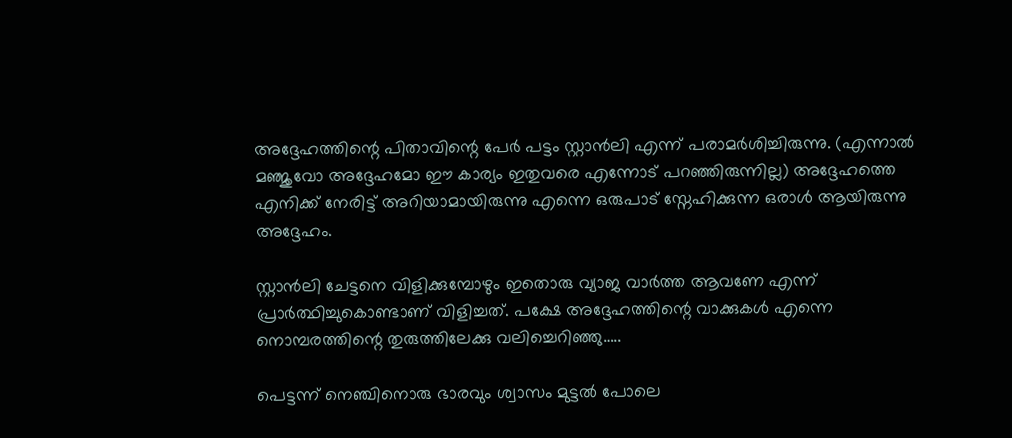അദ്ദേഹത്തിന്റെ പിതാവിന്റെ പേര്‍ പട്ടം സ്റ്റാന്‍ലി എന്ന് പരാമര്‍ശിച്ചിരുന്നു. (എന്നാല്‍ മഞ്ജുവോ അദ്ദേഹമോ ഈ കാര്യം ഇതുവരെ എന്നോട് പറഞ്ഞിരുന്നില്ല) അദ്ദേഹത്തെ എനിക്ക് നേരിട്ട് അറിയാമായിരുന്നു എന്നെ ഒരുപാട് സ്നേഹിക്കുന്ന ഒരാള്‍ ആയിരുന്നു അദ്ദേഹം.

സ്റ്റാന്‍ലി ചേട്ടനെ വിളിക്കുമ്പോഴും ഇതൊരു വ്യാജ വാര്‍ത്ത ആവണേ എന്ന് പ്രാര്‍ത്ഥിച്ചുകൊണ്ടാണ് വിളിച്ചത്. പക്ഷേ അദ്ദേഹത്തിന്റെ വാക്കുകള്‍ എന്നെ നൊമ്പരത്തിന്റെ തുരുത്തിലേക്കു വലിച്ചെറിഞ്ഞു…..

പെട്ടന്ന് നെഞ്ചിനൊരു ഭാരവും ശ്വാസം മുട്ടല്‍ പോലെ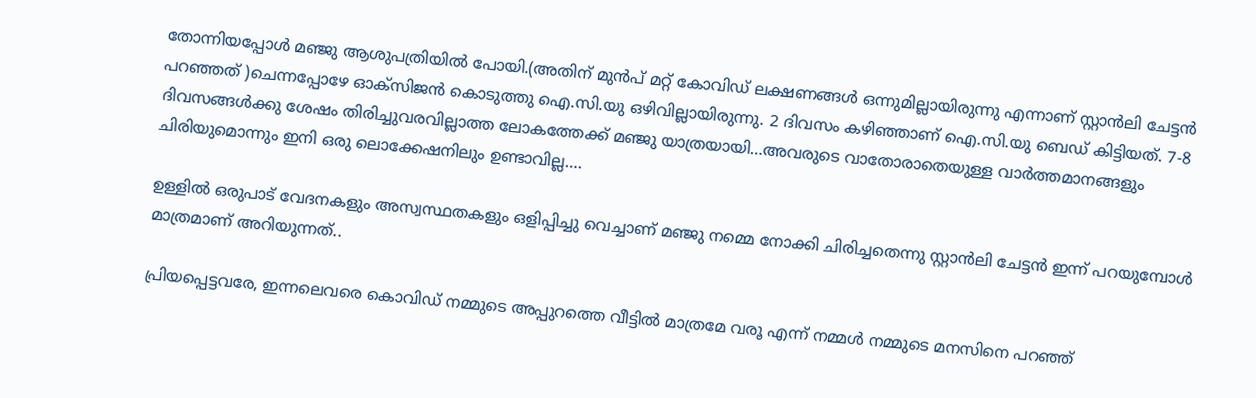തോന്നിയപ്പോള്‍ മഞ്ജു ആശുപത്രിയില്‍ പോയി.(അതിന് മുന്‍പ് മറ്റ് കോവിഡ് ലക്ഷണങ്ങള്‍ ഒന്നുമില്ലായിരുന്നു എന്നാണ് സ്റ്റാന്‍ലി ചേട്ടന്‍ പറഞ്ഞത് )ചെന്നപ്പോഴേ ഓക്സിജന്‍ കൊടുത്തു ഐ.സി.യു ഒഴിവില്ലായിരുന്നു. 2 ദിവസം കഴിഞ്ഞാണ് ഐ.സി.യു ബെഡ് കിട്ടിയത്. 7-8 ദിവസങ്ങള്‍ക്കു ശേഷം തിരിച്ചുവരവില്ലാത്ത ലോകത്തേക്ക് മഞ്ജു യാത്രയായി…അവരുടെ വാതോരാതെയുള്ള വാര്‍ത്തമാനങ്ങളും ചിരിയുമൊന്നും ഇനി ഒരു ലൊക്കേഷനിലും ഉണ്ടാവില്ല….

ഉള്ളില്‍ ഒരുപാട് വേദനകളും അസ്വസ്ഥതകളും ഒളിപ്പിച്ചു വെച്ചാണ് മഞ്ജു നമ്മെ നോക്കി ചിരിച്ചതെന്നു സ്റ്റാന്‍ലി ചേട്ടന്‍ ഇന്ന് പറയുമ്പോള്‍ മാത്രമാണ് അറിയുന്നത്..

പ്രിയപ്പെട്ടവരേ, ഇന്നലെവരെ കൊവിഡ് നമ്മുടെ അപ്പുറത്തെ വീട്ടില്‍ മാത്രമേ വരൂ എന്ന് നമ്മള്‍ നമ്മുടെ മനസിനെ പറഞ്ഞ്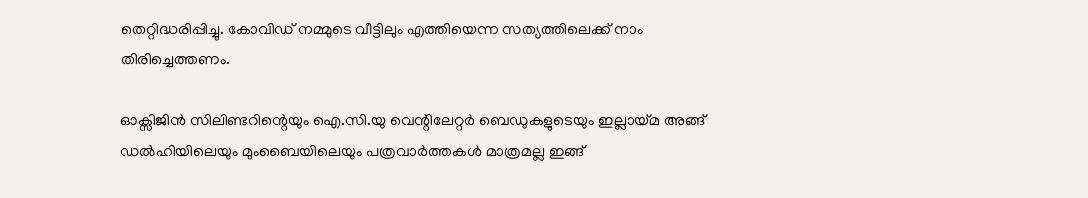തെറ്റിദ്ധരിപ്പിച്ചു. കോവിഡ് നമ്മുടെ വീട്ടിലും എത്തിയെന്ന സത്യത്തിലെക്ക് നാം തിരിച്ചെത്തണം.

ഓക്സിജിന്‍ സിലിണ്ടറിന്റെയും ഐ.സി.യു വെന്റിലേറ്റര്‍ ബെഡുകളുടെയും ഇല്ലായ്മ അങ്ങ് ഡല്‍ഹിയിലെയും മുംബൈയിലെയും പത്രവാര്‍ത്തകള്‍ മാത്രമല്ല ഇങ്ങ്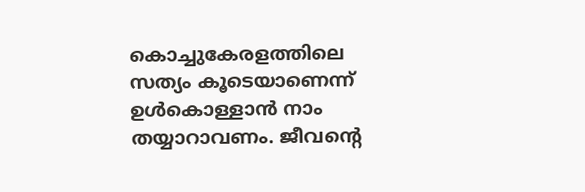കൊച്ചുകേരളത്തിലെ സത്യം കൂടെയാണെന്ന്‌ ഉള്‍കൊള്ളാന്‍ നാം തയ്യാറാവണം. ജീവന്റെ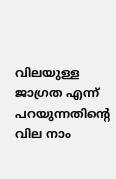വിലയുള്ള ജാഗ്രത എന്ന് പറയുന്നതിന്റെ വില നാം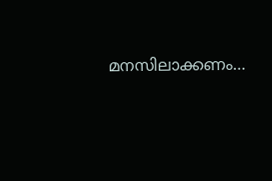മനസിലാക്കണം…